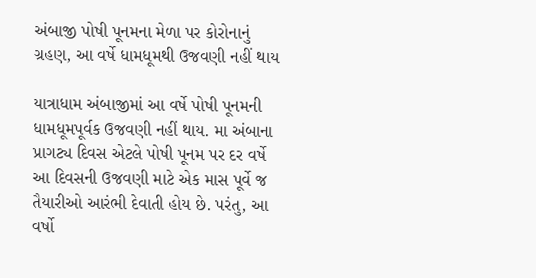અંબાજી પોષી પૂનમના મેળા પર કોરોનાનું ગ્રહણ, આ વર્ષે ધામધૂમથી ઉજવણી નહીં થાય

યાત્રાધામ અંબાજીમાં આ વર્ષે પોષી પૂનમની ધામધૂમપૂર્વક ઉજવણી નહીં થાય. મા અંબાના પ્રાગટ્ય દિવસ એટલે પોષી પૂનમ પર દર વર્ષે આ દિવસની ઉજવણી માટે એક માસ પૂર્વે જ તૈયારીઓ આરંભી દેવાતી હોય છે. પરંતુ, આ વર્ષો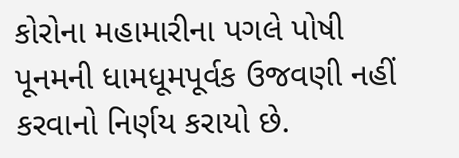કોરોના મહામારીના પગલે પોષી પૂનમની ધામધૂમપૂર્વક ઉજવણી નહીં કરવાનો નિર્ણય કરાયો છે.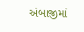અંબાજીમાં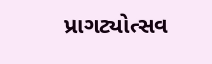પ્રાગટ્યોત્સવ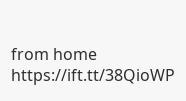from home https://ift.tt/38QioWP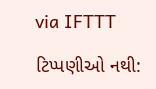via IFTTT

ટિપ્પણીઓ નથી: